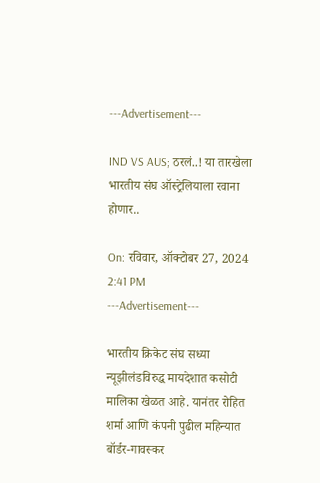---Advertisement---

IND VS AUS; ठरलं..! या तारखेला भारतीय संघ ऑस्ट्रेलियाला रवाना होणार..

On: रविवार, ऑक्टोबर 27, 2024 2:41 PM
---Advertisement---

भारतीय क्रिकेट संघ सध्या न्यूझीलंडविरुद्ध मायदेशात कसोटी मालिका खेळत आहे. यानंतर रोहित शर्मा आणि कंपनी पुढील महिन्यात बॉर्डर-गावस्कर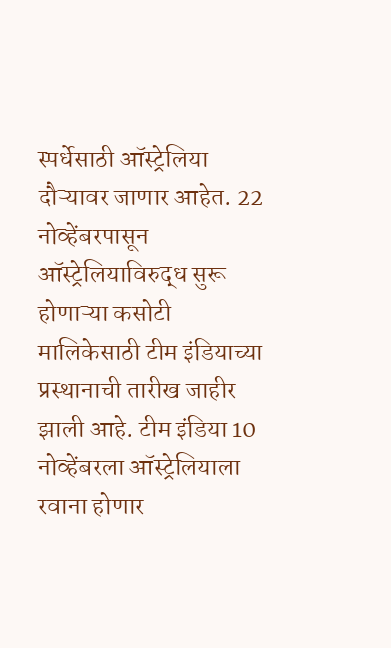स्पर्धेसाठी ऑस्ट्रेलिया दौऱ्यावर जाणार आहेत. 22 नोव्हेंबरपासून ऑस्ट्रेलियाविरुद्ध सुरू होणाऱ्या कसोटी मालिकेसाठी टीम इंडियाच्या प्रस्थानाची तारीख जाहीर झाली आहे. टीम इंडिया 10 नोव्हेंबरला ऑस्ट्रेलियाला रवाना होणार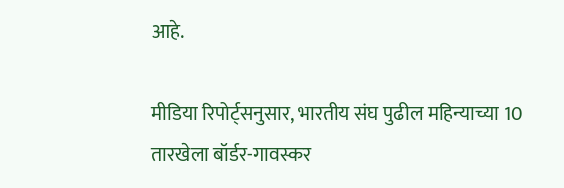आहे.

मीडिया रिपोर्ट्सनुसार, भारतीय संघ पुढील महिन्याच्या 10 तारखेला बॉर्डर-गावस्कर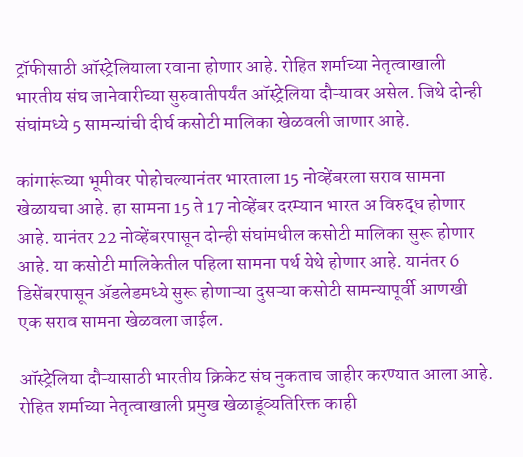ट्रॉफीसाठी ऑस्ट्रेलियाला रवाना होणार आहे. रोहित शर्माच्या नेतृत्वाखाली भारतीय संघ जानेवारीच्या सुरुवातीपर्यंत ऑस्ट्रेलिया दौऱ्यावर असेल. जिथे दोन्ही संघांमध्ये 5 सामन्यांची दीर्घ कसोटी मालिका खेळवली जाणार आहे.

कांगारूंच्या भूमीवर पोहोचल्यानंतर भारताला 15 नोव्हेंबरला सराव सामना खेळायचा आहे. हा सामना 15 ते 17 नोव्हेंबर दरम्यान भारत अ विरुद्ध होणार आहे. यानंतर 22 नोव्हेंबरपासून दोन्ही संघांमधील कसोटी मालिका सुरू होणार आहे. या कसोटी मालिकेतील पहिला सामना पर्थ येथे होणार आहे. यानंतर 6 डिसेंबरपासून ॲडलेडमध्ये सुरू होणाऱ्या दुसऱ्या कसोटी सामन्यापूर्वी आणखी एक सराव सामना खेळवला जाईल.

ऑस्ट्रेलिया दौऱ्यासाठी भारतीय क्रिकेट संघ नुकताच जाहीर करण्यात आला आहे. रोहित शर्माच्या नेतृत्वाखाली प्रमुख खेळाडूंव्यतिरिक्त काही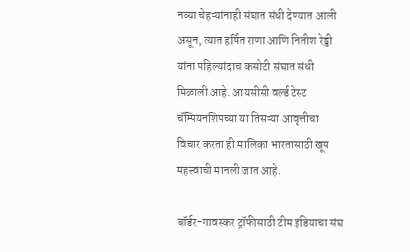नव्या चेहऱ्यांनाही संघात संधी देण्यात आली असून, त्यात हर्षित राणा आणि नितीश रेड्डी यांना पहिल्यांदाच कसोटी संघात संधी मिळाली आहे. आयसीसी वर्ल्ड टेस्ट चॅम्पियनशिपच्या या तिसऱ्या आवृत्तीचा विचार करता ही मालिका भारतासाठी खूप महत्त्वाची मानली जात आहे.

बॉर्डर-गावस्कर ट्रॉफीसाठी टीम इंडियाचा संघ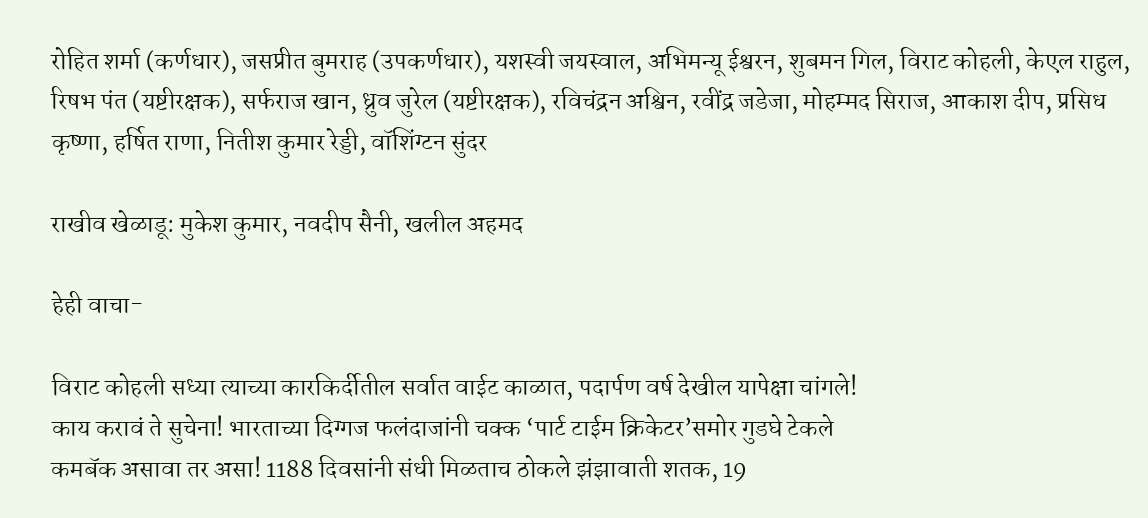रोहित शर्मा (कर्णधार), जसप्रीत बुमराह (उपकर्णधार), यशस्वी जयस्वाल, अभिमन्यू ईश्वरन, शुबमन गिल, विराट कोहली, केएल राहुल, रिषभ पंत (यष्टीरक्षक), सर्फराज खान, ध्रुव जुरेल (यष्टीरक्षक), रविचंद्रन अश्विन, रवींद्र जडेजा, मोहम्मद सिराज, आकाश दीप, प्रसिध कृष्णा, हर्षित राणा, नितीश कुमार रेड्डी, वॉशिंग्टन सुंदर

राखीव खेळाडू: मुकेश कुमार, नवदीप सैनी, खलील अहमद

हेही वाचा-

विराट कोहली सध्या त्याच्या कारकिर्दीतील सर्वात वाईट काळात, पदार्पण वर्ष देखील यापेक्षा चांगले!
काय करावं ते सुचेना! भारताच्या दिग्गज फलंदाजांनी चक्क ‘पार्ट टाईम क्रिकेटर’समोर गुडघे टेकले
कमबॅक असावा तर असा! 1188 दिवसांनी संधी मिळताच ठोकले झंझावाती शतक, 19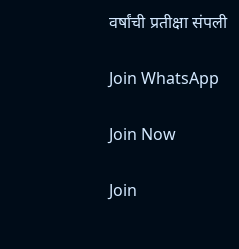वर्षांची प्रतीक्षा संपली

Join WhatsApp

Join Now

Join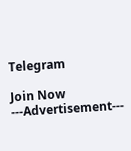Telegram

Join Now
---Advertisement---